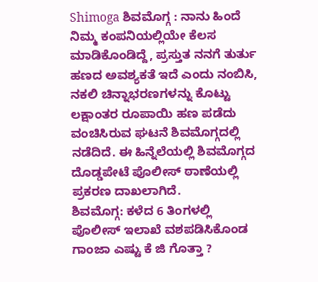Shimoga ಶಿವಮೊಗ್ಗ : ನಾನು ಹಿಂದೆ ನಿಮ್ಮ ಕಂಪನಿಯಲ್ಲಿಯೇ ಕೆಲಸ ಮಾಡಿಕೊಂಡಿದ್ದೆ, ಪ್ರಸ್ತುತ ನನಗೆ ತುರ್ತು ಹಣದ ಅವಶ್ಯಕತೆ ಇದೆ ಎಂದು ನಂಬಿಸಿ, ನಕಲಿ ಚಿನ್ನಾಭರಣಗಳನ್ನು ಕೊಟ್ಟು ಲಕ್ಷಾಂತರ ರೂಪಾಯಿ ಹಣ ಪಡೆದು ವಂಚಿಸಿರುವ ಘಟನೆ ಶಿವಮೊಗ್ಗದಲ್ಲಿ ನಡೆದಿದೆ. ಈ ಹಿನ್ನೆಲೆಯಲ್ಲಿ ಶಿವಮೊಗ್ಗದ ದೊಡ್ಡಪೇಟೆ ಪೊಲೀಸ್ ಠಾಣೆಯಲ್ಲಿ ಪ್ರಕರಣ ದಾಖಲಾಗಿದೆ.
ಶಿವಮೊಗ್ಗ: ಕಳೆದ 6 ತಿಂಗಳಲ್ಲಿ ಪೊಲೀಸ್ ಇಲಾಖೆ ವಶಪಡಿಸಿಕೊಂಡ ಗಾಂಜಾ ಎಷ್ಟು ಕೆ ಜಿ ಗೊತ್ತಾ ?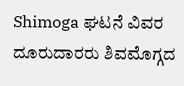Shimoga ಘಟನೆ ವಿವರ
ದೂರುದಾರರು ಶಿವಮೊಗ್ಗದ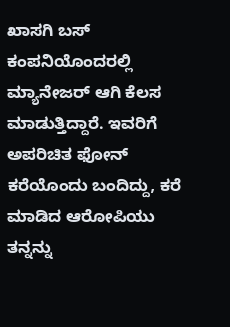ಖಾಸಗಿ ಬಸ್ ಕಂಪನಿಯೊಂದರಲ್ಲಿ ಮ್ಯಾನೇಜರ್ ಆಗಿ ಕೆಲಸ ಮಾಡುತ್ತಿದ್ದಾರೆ. ಇವರಿಗೆ ಅಪರಿಚಿತ ಫೋನ್ ಕರೆಯೊಂದು ಬಂದಿದ್ದು, ಕರೆ ಮಾಡಿದ ಆರೋಪಿಯು ತನ್ನನ್ನು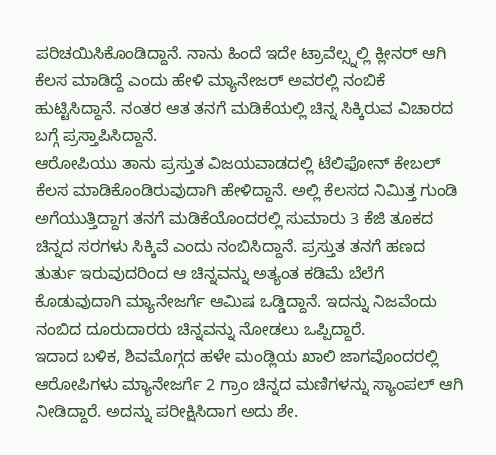ಪರಿಚಯಿಸಿಕೊಂಡಿದ್ದಾನೆ. ನಾನು ಹಿಂದೆ ಇದೇ ಟ್ರಾವೆಲ್ಸ್ನಲ್ಲಿ ಕ್ಲೀನರ್ ಆಗಿ ಕೆಲಸ ಮಾಡಿದ್ದೆ ಎಂದು ಹೇಳಿ ಮ್ಯಾನೇಜರ್ ಅವರಲ್ಲಿ ನಂಬಿಕೆ ಹುಟ್ಟಿಸಿದ್ದಾನೆ. ನಂತರ ಆತ ತನಗೆ ಮಡಿಕೆಯಲ್ಲಿ ಚಿನ್ನ ಸಿಕ್ಕಿರುವ ವಿಚಾರದ ಬಗ್ಗೆ ಪ್ರಸ್ತಾಪಿಸಿದ್ದಾನೆ.
ಆರೋಪಿಯು ತಾನು ಪ್ರಸ್ತುತ ವಿಜಯವಾಡದಲ್ಲಿ ಟೆಲಿಫೋನ್ ಕೇಬಲ್ ಕೆಲಸ ಮಾಡಿಕೊಂಡಿರುವುದಾಗಿ ಹೇಳಿದ್ದಾನೆ. ಅಲ್ಲಿ ಕೆಲಸದ ನಿಮಿತ್ತ ಗುಂಡಿ ಅಗೆಯುತ್ತಿದ್ದಾಗ ತನಗೆ ಮಡಿಕೆಯೊಂದರಲ್ಲಿ ಸುಮಾರು 3 ಕೆಜಿ ತೂಕದ ಚಿನ್ನದ ಸರಗಳು ಸಿಕ್ಕಿವೆ ಎಂದು ನಂಬಿಸಿದ್ದಾನೆ. ಪ್ರಸ್ತುತ ತನಗೆ ಹಣದ ತುರ್ತು ಇರುವುದರಿಂದ ಆ ಚಿನ್ನವನ್ನು ಅತ್ಯಂತ ಕಡಿಮೆ ಬೆಲೆಗೆ ಕೊಡುವುದಾಗಿ ಮ್ಯಾನೇಜರ್ಗೆ ಆಮಿಷ ಒಡ್ಡಿದ್ದಾನೆ. ಇದನ್ನು ನಿಜವೆಂದು ನಂಬಿದ ದೂರುದಾರರು ಚಿನ್ನವನ್ನು ನೋಡಲು ಒಪ್ಪಿದ್ದಾರೆ.
ಇದಾದ ಬಳಿಕ, ಶಿವಮೊಗ್ಗದ ಹಳೇ ಮಂಡ್ಲಿಯ ಖಾಲಿ ಜಾಗವೊಂದರಲ್ಲಿ ಆರೋಪಿಗಳು ಮ್ಯಾನೇಜರ್ಗೆ 2 ಗ್ರಾಂ ಚಿನ್ನದ ಮಣಿಗಳನ್ನು ಸ್ಯಾಂಪಲ್ ಆಗಿ ನೀಡಿದ್ದಾರೆ. ಅದನ್ನು ಪರೀಕ್ಷಿಸಿದಾಗ ಅದು ಶೇ.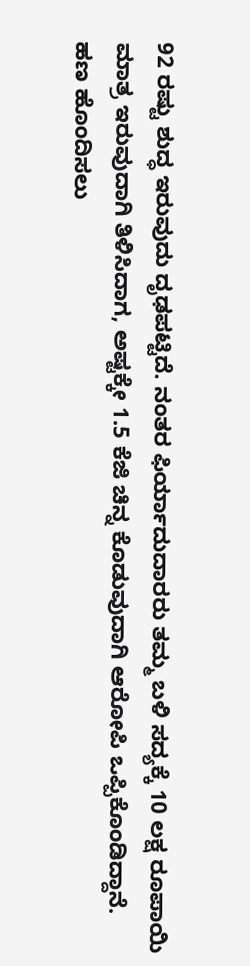92 ರಷ್ಟು ಶುದ್ಧ ಇರುವುದು ದೃಢಪಟ್ಟಿದೆ. ನಂತರ ಫಿರ್ಯಾದುದಾರರು ತಮ್ಮ ಬಳಿ ಸದ್ಯಕ್ಕೆ 10 ಲಕ್ಷ ರೂಪಾಯಿ ಮಾತ್ರ ಇರುವುದಾಗಿ ತಿಳಿಸಿದಾಗ, ಅಷ್ಟಕ್ಕೇ 1.5 ಕೆಜಿ ಚಿನ್ನ ಕೊಡುವುದಾಗಿ ಆರೋಪಿ ಒಪ್ಪಿಕೊಂಡಿದ್ದಾನೆ.
ಹಣ ಹೊಂದಿಸಲು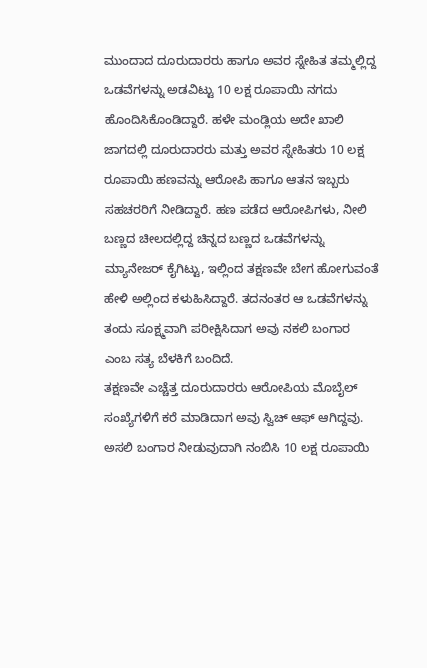ಮುಂದಾದ ದೂರುದಾರರು ಹಾಗೂ ಅವರ ಸ್ನೇಹಿತ ತಮ್ಮಲ್ಲಿದ್ದ ಒಡವೆಗಳನ್ನು ಅಡವಿಟ್ಟು 10 ಲಕ್ಷ ರೂಪಾಯಿ ನಗದು ಹೊಂದಿಸಿಕೊಂಡಿದ್ದಾರೆ. ಹಳೇ ಮಂಡ್ಲಿಯ ಅದೇ ಖಾಲಿ ಜಾಗದಲ್ಲಿ ದೂರುದಾರರು ಮತ್ತು ಅವರ ಸ್ನೇಹಿತರು 10 ಲಕ್ಷ ರೂಪಾಯಿ ಹಣವನ್ನು ಆರೋಪಿ ಹಾಗೂ ಆತನ ಇಬ್ಬರು ಸಹಚರರಿಗೆ ನೀಡಿದ್ದಾರೆ. ಹಣ ಪಡೆದ ಆರೋಪಿಗಳು, ನೀಲಿ ಬಣ್ಣದ ಚೀಲದಲ್ಲಿದ್ದ ಚಿನ್ನದ ಬಣ್ಣದ ಒಡವೆಗಳನ್ನು ಮ್ಯಾನೇಜರ್ ಕೈಗಿಟ್ಟು, ಇಲ್ಲಿಂದ ತಕ್ಷಣವೇ ಬೇಗ ಹೋಗುವಂತೆ ಹೇಳಿ ಅಲ್ಲಿಂದ ಕಳುಹಿಸಿದ್ದಾರೆ. ತದನಂತರ ಆ ಒಡವೆಗಳನ್ನು ತಂದು ಸೂಕ್ಷ್ಮವಾಗಿ ಪರೀಕ್ಷಿಸಿದಾಗ ಅವು ನಕಲಿ ಬಂಗಾರ ಎಂಬ ಸತ್ಯ ಬೆಳಕಿಗೆ ಬಂದಿದೆ.
ತಕ್ಷಣವೇ ಎಚ್ಚೆತ್ತ ದೂರುದಾರರು ಆರೋಪಿಯ ಮೊಬೈಲ್ ಸಂಖ್ಯೆಗಳಿಗೆ ಕರೆ ಮಾಡಿದಾಗ ಅವು ಸ್ವಿಚ್ ಆಫ್ ಆಗಿದ್ದವು. ಅಸಲಿ ಬಂಗಾರ ನೀಡುವುದಾಗಿ ನಂಬಿಸಿ 10 ಲಕ್ಷ ರೂಪಾಯಿ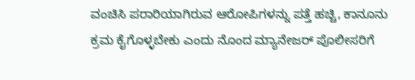ವಂಚಿಸಿ ಪರಾರಿಯಾಗಿರುವ ಆರೋಪಿಗಳನ್ನು ಪತ್ತೆ ಹಚ್ಚಿ, ಕಾನೂನು ಕ್ರಮ ಕೈಗೊಳ್ಳಬೇಕು ಎಂದು ನೊಂದ ಮ್ಯಾನೇಜರ್ ಪೊಲೀಸರಿಗೆ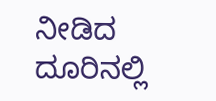ನೀಡಿದ ದೂರಿನಲ್ಲಿ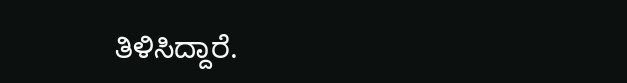ತಿಳಿಸಿದ್ದಾರೆ.